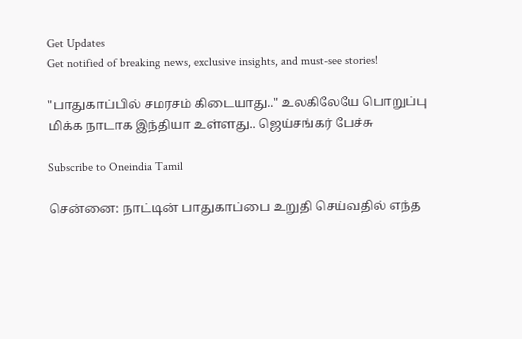Get Updates
Get notified of breaking news, exclusive insights, and must-see stories!

"பாதுகாப்பில் சமரசம் கிடையாது.." உலகிலேயே பொறுப்பு மிக்க நாடாக இந்தியா உள்ளது.. ஜெய்சங்கர் பேச்சு

Subscribe to Oneindia Tamil

சென்னை: நாட்டின் பாதுகாப்பை உறுதி செய்வதில் எந்த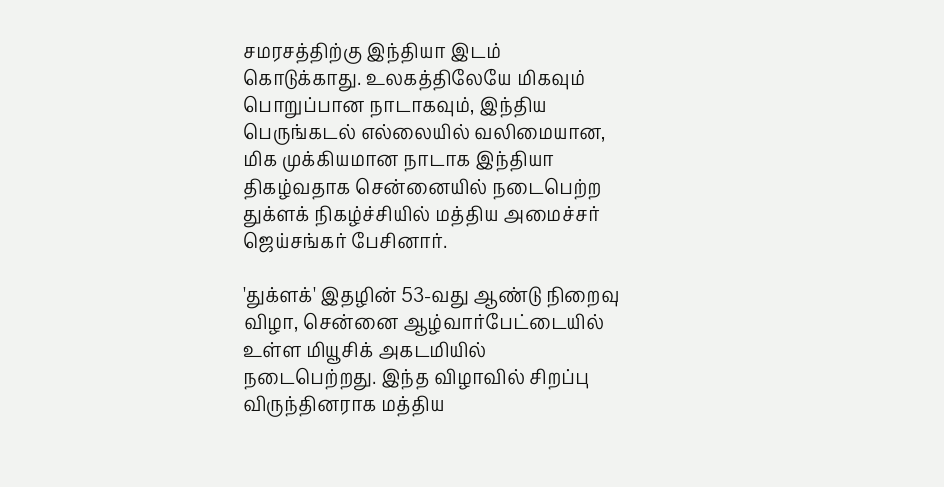சமரசத்திற்கு இந்தியா இடம் கொடுக்காது. உலகத்திலேயே மிகவும் பொறுப்பான நாடாகவும், இந்திய பெருங்கடல் எல்லையில் வலிமையான, மிக முக்கியமான நாடாக இந்தியா திகழ்வதாக சென்னையில் நடைபெற்ற துக்ளக் நிகழ்ச்சியில் மத்திய அமைச்சர் ஜெய்சங்கர் பேசினார்.

'துக்ளக்' இதழின் 53-வது ஆண்டு நிறைவு விழா, சென்னை ஆழ்வார்பேட்டையில் உள்ள மியூசிக் அகடமியில் நடைபெற்றது. இந்த விழாவில் சிறப்பு விருந்தினராக மத்திய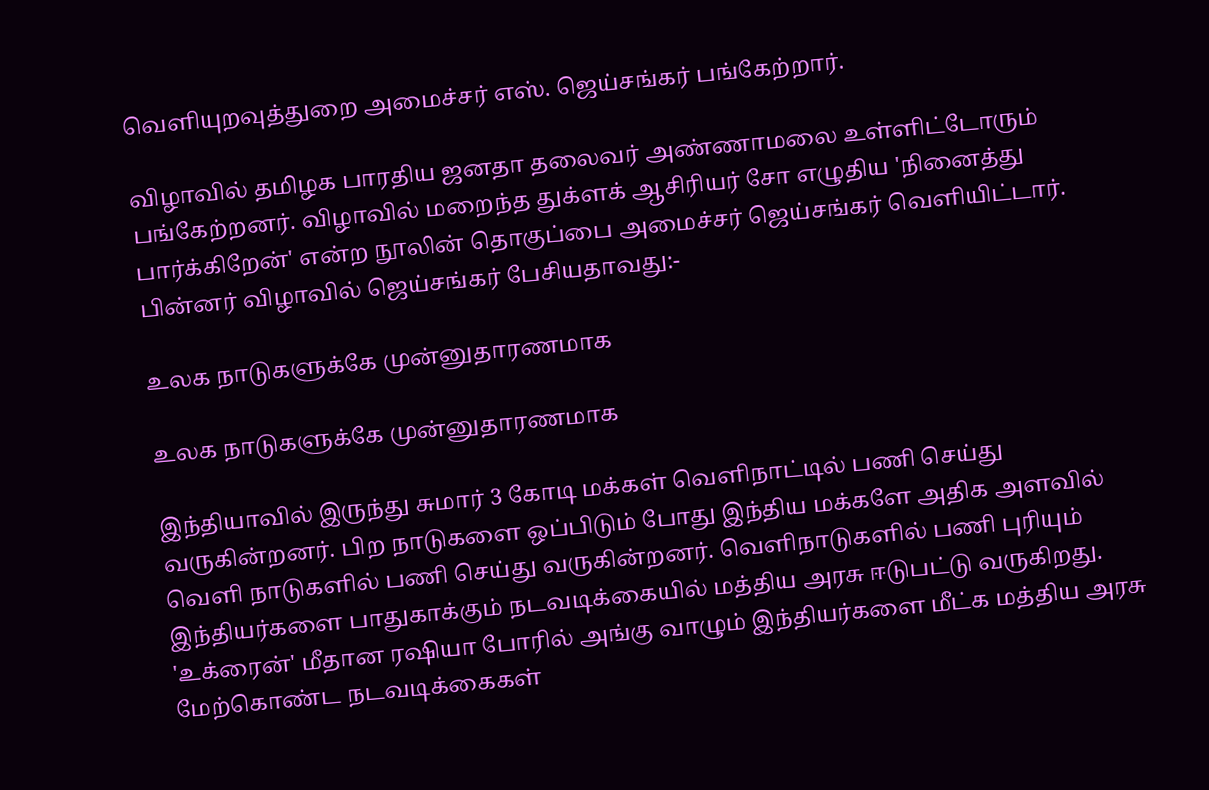வெளியுறவுத்துறை அமைச்சர் எஸ். ஜெய்சங்கர் பங்கேற்றார்.

விழாவில் தமிழக பாரதிய ஜனதா தலைவர் அண்ணாமலை உள்ளிட்டோரும் பங்கேற்றனர். விழாவில் மறைந்த துக்ளக் ஆசிரியர் சோ எழுதிய 'நினைத்து பார்க்கிறேன்' என்ற நூலின் தொகுப்பை அமைச்சர் ஜெய்சங்கர் வெளியிட்டார். பின்னர் விழாவில் ஜெய்சங்கர் பேசியதாவது:-

உலக நாடுகளுக்கே முன்னுதாரணமாக

உலக நாடுகளுக்கே முன்னுதாரணமாக

இந்தியாவில் இருந்து சுமார் 3 கோடி மக்கள் வெளிநாட்டில் பணி செய்து வருகின்றனர். பிற நாடுகளை ஒப்பிடும் போது இந்திய மக்களே அதிக அளவில் வெளி நாடுகளில் பணி செய்து வருகின்றனர். வெளிநாடுகளில் பணி புரியும் இந்தியர்களை பாதுகாக்கும் நடவடிக்கையில் மத்திய அரசு ஈடுபட்டு வருகிறது. 'உக்ரைன்' மீதான ரஷியா போரில் அங்கு வாழும் இந்தியர்களை மீட்க மத்திய அரசு மேற்கொண்ட நடவடிக்கைகள்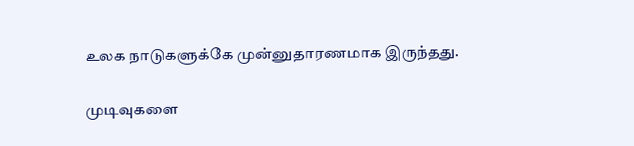உலக நாடுகளுக்கே முன்னுதாரணமாக இருந்தது.

முடிவுகளை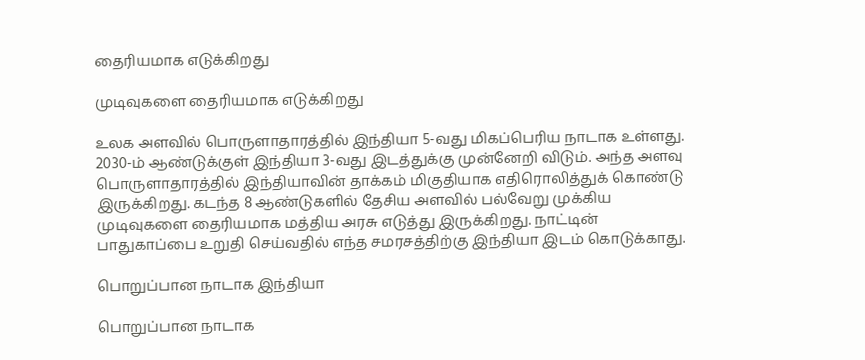தைரியமாக எடுக்கிறது

முடிவுகளை தைரியமாக எடுக்கிறது

உலக அளவில் பொருளாதாரத்தில் இந்தியா 5-வது மிகப்பெரிய நாடாக உள்ளது. 2030-ம் ஆண்டுக்குள் இந்தியா 3-வது இடத்துக்கு முன்னேறி விடும். அந்த அளவு பொருளாதாரத்தில் இந்தியாவின் தாக்கம் மிகுதியாக எதிரொலித்துக் கொண்டு இருக்கிறது. கடந்த 8 ஆண்டுகளில் தேசிய அளவில் பல்வேறு முக்கிய முடிவுகளை தைரியமாக மத்திய அரசு எடுத்து இருக்கிறது. நாட்டின் பாதுகாப்பை உறுதி செய்வதில் எந்த சமரசத்திற்கு இந்தியா இடம் கொடுக்காது.

பொறுப்பான நாடாக இந்தியா

பொறுப்பான நாடாக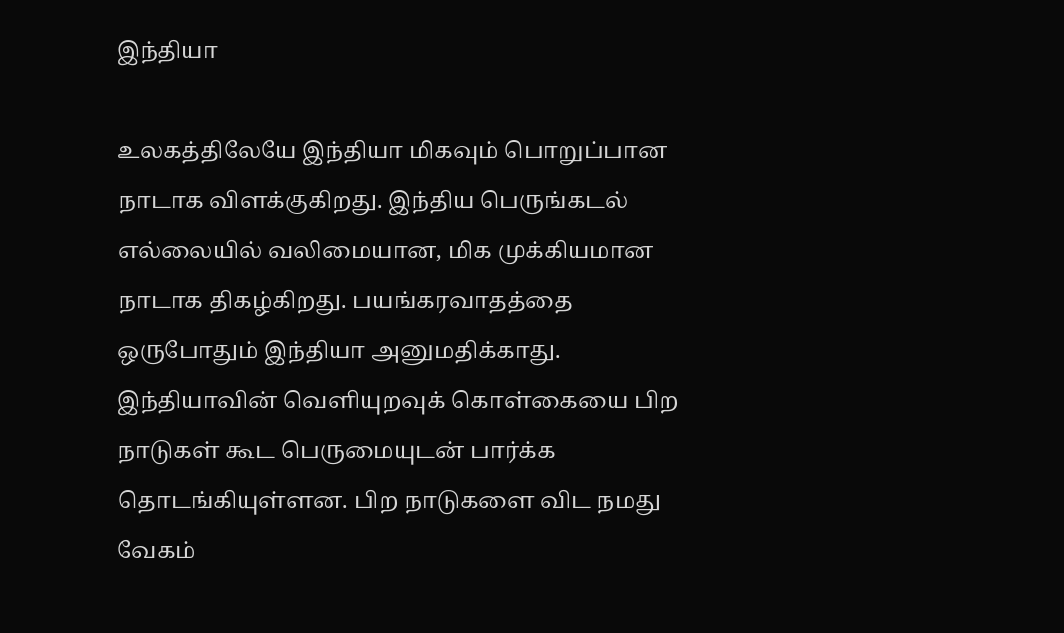இந்தியா

உலகத்திலேயே இந்தியா மிகவும் பொறுப்பான நாடாக விளக்குகிறது. இந்திய பெருங்கடல் எல்லையில் வலிமையான, மிக முக்கியமான நாடாக திகழ்கிறது. பயங்கரவாதத்தை ஒருபோதும் இந்தியா அனுமதிக்காது. இந்தியாவின் வெளியுறவுக் கொள்கையை பிற நாடுகள் கூட பெருமையுடன் பார்க்க தொடங்கியுள்ளன. பிற நாடுகளை விட நமது வேகம்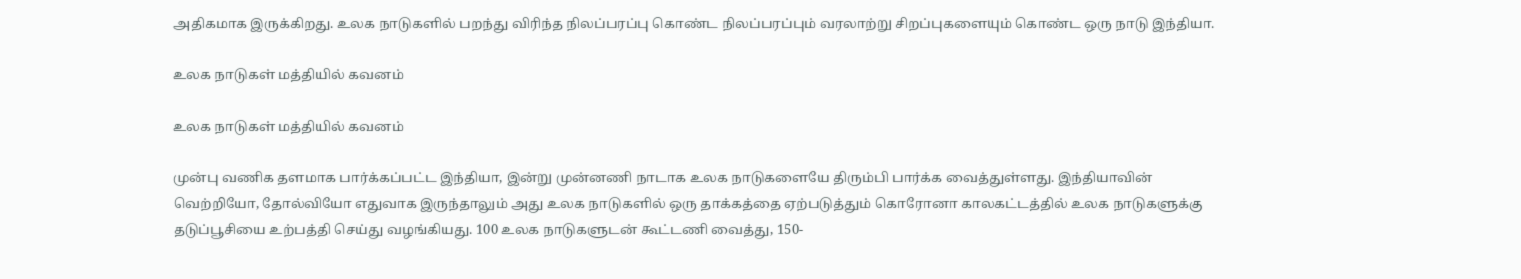அதிகமாக இருக்கிறது. உலக நாடுகளில் பறந்து விரிந்த நிலப்பரப்பு கொண்ட நிலப்பரப்பும் வரலாற்று சிறப்புகளையும் கொண்ட ஒரு நாடு இந்தியா.

உலக நாடுகள் மத்தியில் கவனம்

உலக நாடுகள் மத்தியில் கவனம்

முன்பு வணிக தளமாக பார்க்கப்பட்ட இந்தியா, இன்று முன்னணி நாடாக உலக நாடுகளையே திரும்பி பார்க்க வைத்துள்ளது. இந்தியாவின் வெற்றியோ, தோல்வியோ எதுவாக இருந்தாலும் அது உலக நாடுகளில் ஒரு தாக்கத்தை ஏற்படுத்தும் கொரோனா காலகட்டத்தில் உலக நாடுகளுக்கு தடுப்பூசியை உற்பத்தி செய்து வழங்கியது. 100 உலக நாடுகளுடன் கூட்டணி வைத்து, 150-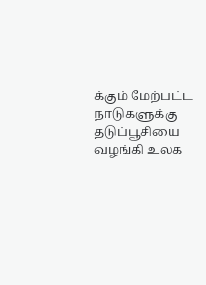க்கும் மேற்பட்ட நாடுகளுக்கு தடுப்பூசியை வழங்கி உலக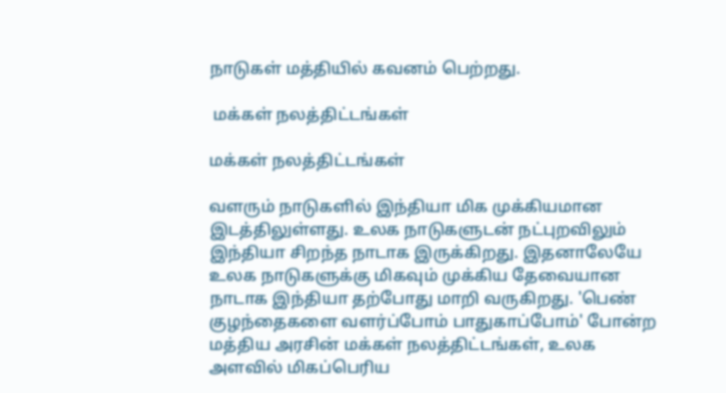நாடுகள் மத்தியில் கவனம் பெற்றது.

 மக்கள் நலத்திட்டங்கள்

மக்கள் நலத்திட்டங்கள்

வளரும் நாடுகளில் இந்தியா மிக முக்கியமான இடத்திலுள்ளது. உலக நாடுகளுடன் நட்புறவிலும் இந்தியா சிறந்த நாடாக இருக்கிறது. இதனாலேயே உலக நாடுகளுக்கு மிகவும் முக்கிய தேவையான நாடாக இந்தியா தற்போது மாறி வருகிறது. 'பெண் குழந்தைகளை வளர்ப்போம் பாதுகாப்போம்' போன்ற மத்திய அரசின் மக்கள் நலத்திட்டங்கள், உலக அளவில் மிகப்பெரிய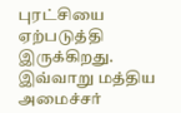புரட்சியை ஏற்படுத்தி இருக்கிறது. இவ்வாறு மத்திய அமைச்சர்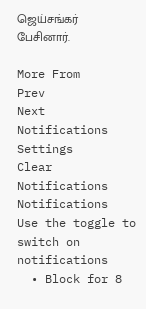ஜெய்சங்கர் பேசினார்.

More From
Prev
Next
Notifications
Settings
Clear Notifications
Notifications
Use the toggle to switch on notifications
  • Block for 8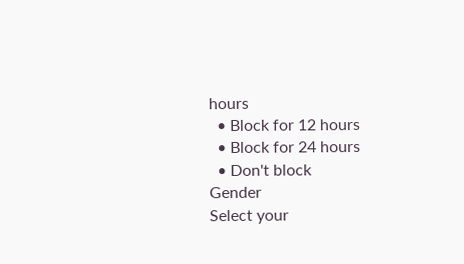hours
  • Block for 12 hours
  • Block for 24 hours
  • Don't block
Gender
Select your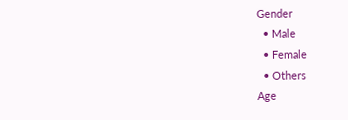Gender
  • Male
  • Female
  • Others
Age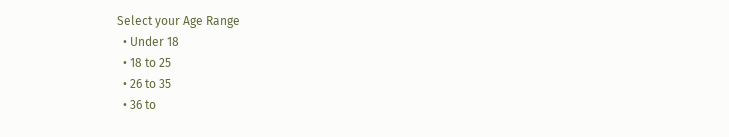Select your Age Range
  • Under 18
  • 18 to 25
  • 26 to 35
  • 36 to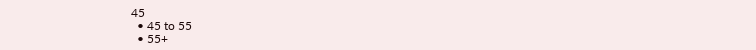45
  • 45 to 55
  • 55+